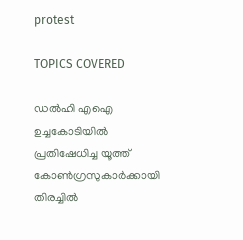protest

TOPICS COVERED

ഡൽഹി എഐ ഉച്ചകോടിയില്‍ പ്രതിഷേധിച്ച യൂത്ത് കോൺഗ്രസുകാര്‍ക്കായി തിരച്ചില്‍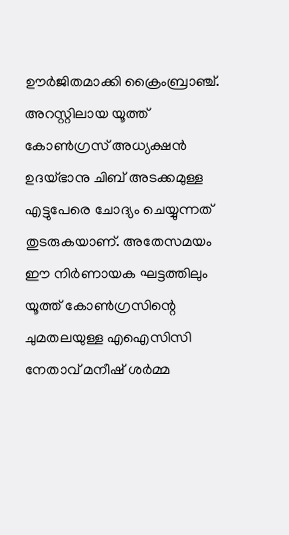ഊര്‍ജിതമാക്കി ക്രൈംബ്രാഞ്ച്. അറസ്റ്റിലായ യൂത്ത് കോണ്‍ഗ്രസ് അധ്യക്ഷന്‍ ഉദയ്ഭാനു ചിബ് അടക്കമുള്ള എട്ടുപേരെ ചോദ്യം ചെയ്യുന്നത് തുടരുകയാണ്. അതേസമയം ഈ നിര്‍ണായക ഘട്ടത്തിലും  യൂത്ത് കോൺഗ്രസിന്റെ ചുമതലയുള്ള എഐസിസി നേതാവ് മനീഷ് ശർമ്മ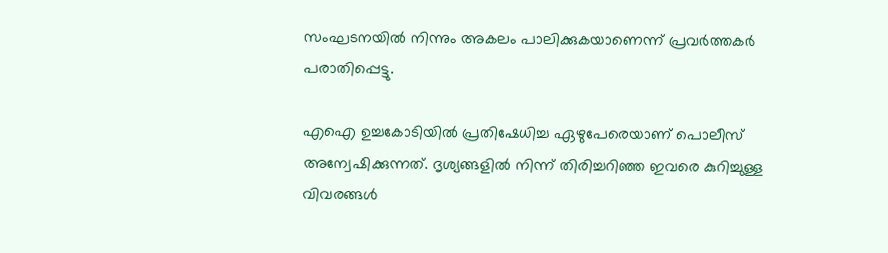സംഘടനയില്‍ നിന്നും അകലം പാലിക്കുകയാണെന്ന് പ്രവർത്തകർ പരാതിപ്പെട്ടു.

എഐ ഉച്ചകോടിയില്‍ പ്രതിഷേധിച്ച ഏഴുപേരെയാണ് പൊലീസ് അന്വേഷിക്കുന്നത്. ദൃശ്യങ്ങളില്‍ നിന്ന് തിരിച്ചറിഞ്ഞ ഇവരെ കുറിച്ചുള്ള വിവരങ്ങള്‍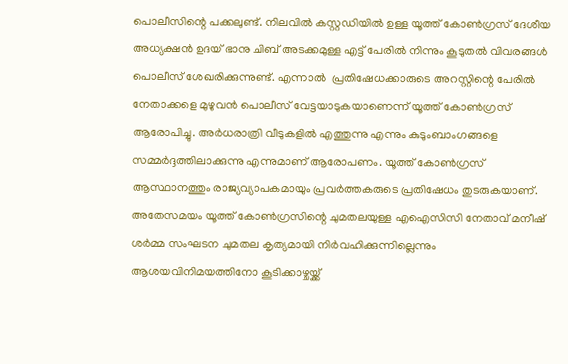പൊലീസിന്റെ പക്കലുണ്ട്. നിലവില്‍ കസ്റ്റഡിയില്‍ ഉള്ള യൂത്ത് കോൺഗ്രസ്‌ ദേശീയ അധ്യക്ഷൻ ഉദയ് ഭാനു ചിബ് അടക്കമുള്ള എട്ട് പേരില്‍ നിന്നും കൂടുതല്‍ വിവരങ്ങള്‍  പൊലീസ് ശേഖരിക്കുന്നുണ്ട്. എന്നാല്‍  പ്രതിഷേധക്കാരുടെ അറസ്റ്റിന്റെ പേരില്‍ നേതാക്കളെ മുഴുവന്‍ പൊലീസ് വേട്ടയാടുകയാണെന്ന് യൂത്ത് കോണ്‍ഗ്രസ് ആരോപിച്ചു. അര്‍ധരാത്രി വീടുകളില്‍ എത്തുന്നു എന്നും കുടുംബാംഗങ്ങളെ സമ്മര്‍ദ്ദത്തിലാക്കുന്നു എന്നുമാണ് ആരോപണം. യൂത്ത് കോണ്‍ഗ്രസ് ആസ്ഥാനത്തും രാജ്യവ്യാപകമായും പ്രവര്‍ത്തകരുടെ പ്രതിഷേധം തുടരുകയാണ്. അതേസമയം യൂത്ത് കോൺഗ്രസിന്റെ ചുമതലയുള്ള എഐസിസി നേതാവ് മനീഷ് ശർമ്മ സംഘടന ചുമതല കൃത്യമായി നിർവഹിക്കുന്നില്ലെന്നും ആശയവിനിമയത്തിനോ കൂടിക്കാഴ്ചയ്ക്ക്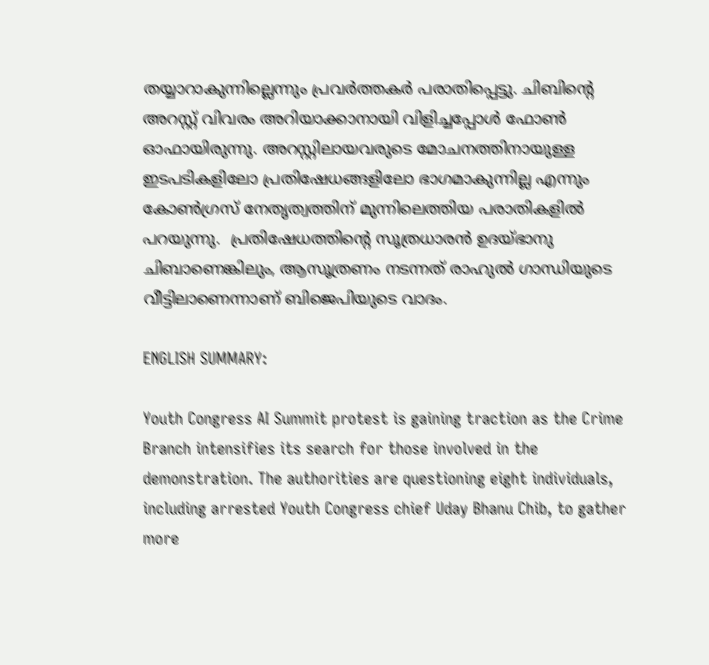തയ്യാറാകുന്നില്ലെന്നും പ്രവര്‍ത്തകര്‍ പരാതിപ്പെട്ടു. ചിബിന്റെ അറസ്റ്റ് വിവരം അറിയാക്കാനായി വിളിച്ചപ്പോള്‍ ഫോണ്‍ ഓഫായിരുന്നു. അറസ്റ്റിലായവരുടെ മോചനത്തിനായുള്ള ഇടപടികളിലോ പ്രതിഷേധങ്ങളിലോ ഭാഗമാകുന്നില്ല എന്നും കോണ്‍ഗ്രസ് നേതൃത്വത്തിന് മുന്നിലെത്തിയ പരാതികളില്‍ പറയുന്നു.  പ്രതിഷേധത്തിന്റെ സൂത്രധാരൻ ഉദയ്ഭാനു ചിബാണെങ്കിലും, ആസൂത്രണം നടന്നത് രാഹുൽ ഗാന്ധിയുടെ വീട്ടിലാണെന്നാണ് ബിജെപിയുടെ വാദം.

ENGLISH SUMMARY:

Youth Congress AI Summit protest is gaining traction as the Crime Branch intensifies its search for those involved in the demonstration. The authorities are questioning eight individuals, including arrested Youth Congress chief Uday Bhanu Chib, to gather more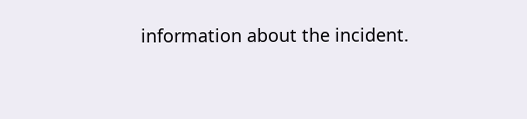information about the incident.